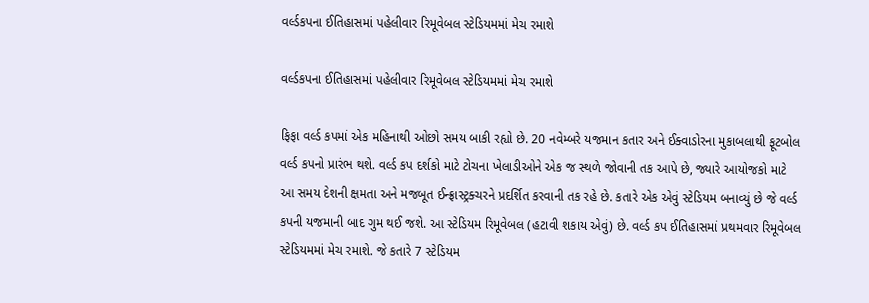વર્લ્ડકપના ઈતિહાસમાં પહેલીવાર રિમૂવેબલ સ્ટેડિયમમાં મેચ રમાશે

વર્લ્ડકપના ઈતિહાસમાં પહેલીવાર રિમૂવેબલ સ્ટેડિયમમાં મેચ રમાશે

ફિફા વર્લ્ડ કપમાં એક મહિનાથી ઓછો સમય બાકી રહ્યો છે. 20 નવેમ્બરે યજમાન કતાર અને ઈક્વાડોરના મુકાબલાથી ફૂટબોલ વર્લ્ડ કપનો પ્રારંભ થશે. વર્લ્ડ કપ દર્શકો માટે ટોચના ખેલાડીઓને એક જ સ્થળે જોવાની તક આપે છે, જ્યારે આયોજકો માટે આ સમય દેશની ક્ષમતા અને મજબૂત ઈન્ફ્રાસ્ટ્રક્ચરને પ્રદર્શિત કરવાની તક રહે છે. કતારે એક એવું સ્ટેડિયમ બનાવ્યું છે જે વર્લ્ડ કપની યજમાની બાદ ગુમ થઈ જશે. આ સ્ટેડિયમ રિમૂવેબલ (હટાવી શકાય એવું) છે. વર્લ્ડ કપ ઈતિહાસમાં પ્રથમવાર રિમૂવેબલ સ્ટેડિયમમાં મેચ રમાશે. જે કતારે 7 સ્ટેડિયમ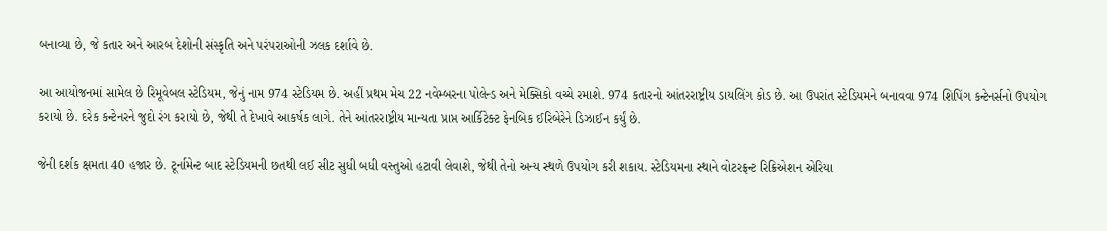બનાવ્યા છે, જે કતાર અને આરબ દેશોની સંસ્કૃતિ અને પરંપરાઓની ઝલક દર્શાવે છે.

આ આયોજનમાં સામેલ છે રિમૂવેબલ સ્ટેડિયમ, જેનું નામ 974 સ્ટેડિયમ છે. અહીં પ્રથમ મેચ 22 નવેમ્બરના પોલેન્ડ અને મેક્સિકો વચ્ચે રમાશે. 974 કતારનો આંતરરાષ્ટ્રીય ડાયલિંગ કોડ છે. આ ઉપરાંત સ્ટેડિયમને બનાવવા 974 શિપિંગ કન્ટેનર્સનો ઉપયોગ કરાયો છે. દરેક કન્ટેનરને જુદો રંગ કરાયો છે, જેથી તે દેખાવે આકર્ષક લાગે. તેને આંતરરાષ્ટ્રીય માન્યતા પ્રાપ્ત આર્કિટેક્ટ ફેનબિક ઈરિબેરેને ડિઝાઈન કર્યું છે.

જેની દર્શક ક્ષમતા 40 હજાર છે. ટૂર્નામેન્ટ બાદ સ્ટેડિયમની છતથી લઈ સીટ સુધી બધી વસ્તુઓ હટાવી લેવાશે, જેથી તેનો અન્ય સ્થળે ઉપયોગ કરી શકાય. સ્ટેડિયમના સ્થાને વોટરફ્રન્ટ રિક્રિએશન એરિયા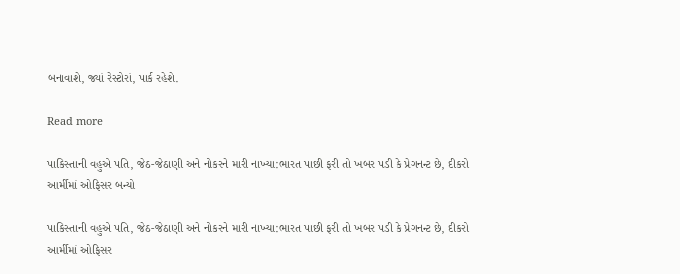બનાવાશે, જ્યાં રેસ્ટોરાં, પાર્ક રહેશે.

Read more

પાકિસ્તાની વહુએ પતિ, જેઠ-જેઠાણી અને નોકરને મારી નાખ્યા:ભારત પાછી ફરી તો ખબર પડી કે પ્રેગનન્ટ છે, દીકરો આર્મીમાં ઓફિસર બન્યો

પાકિસ્તાની વહુએ પતિ, જેઠ-જેઠાણી અને નોકરને મારી નાખ્યા:ભારત પાછી ફરી તો ખબર પડી કે પ્રેગનન્ટ છે, દીકરો આર્મીમાં ઓફિસર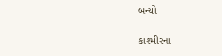બન્યો

કાશ્મીરના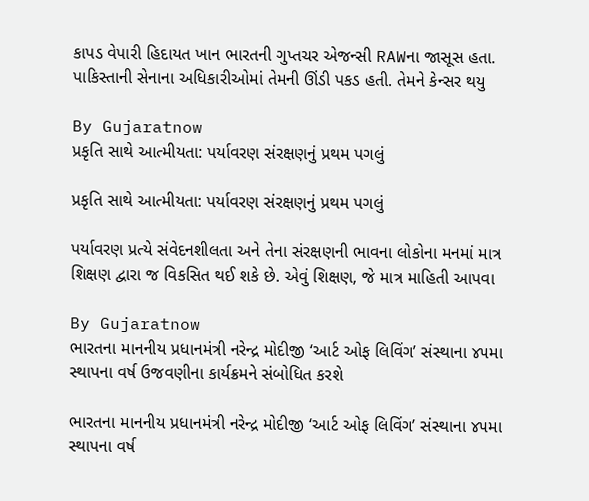કાપડ વેપારી હિદાયત ખાન ભારતની ગુપ્તચર એજન્સી RAWના જાસૂસ હતા. પાકિસ્તાની સેનાના અધિકારીઓમાં તેમની ઊંડી પકડ હતી. તેમને કેન્સર થયુ

By Gujaratnow
પ્રકૃતિ સાથે આત્મીયતા: પર્યાવરણ સંરક્ષણનું પ્રથમ પગલું

પ્રકૃતિ સાથે આત્મીયતા: પર્યાવરણ સંરક્ષણનું પ્રથમ પગલું

પર્યાવરણ પ્રત્યે સંવેદનશીલતા અને તેના સંરક્ષણની ભાવના લોકોના મનમાં માત્ર શિક્ષણ દ્વારા જ વિકસિત થઈ શકે છે. એવું શિક્ષણ, જે માત્ર માહિતી આપવા

By Gujaratnow
ભારતના માનનીય પ્રધાનમંત્રી નરેન્દ્ર મોદીજી ‘આર્ટ ઓફ લિવિંગ’ સંસ્થાના ૪૫મા સ્થાપના વર્ષ ઉજવણીના કાર્યક્રમને સંબોધિત કરશે

ભારતના માનનીય પ્રધાનમંત્રી નરેન્દ્ર મોદીજી ‘આર્ટ ઓફ લિવિંગ’ સંસ્થાના ૪૫મા સ્થાપના વર્ષ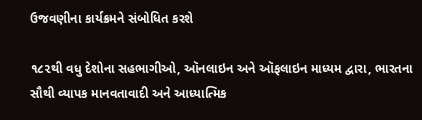ઉજવણીના કાર્યક્રમને સંબોધિત કરશે

૧૮૨થી વધુ દેશોના સહભાગીઓ, ઑનલાઇન અને ઑફલાઇન માધ્યમ દ્વારા, ભારતના સૌથી વ્યાપક માનવતાવાદી અને આધ્યાત્મિક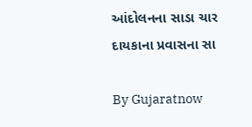આંદોલનના સાડા ચાર દાયકાના પ્રવાસના સા

By Gujaratnow